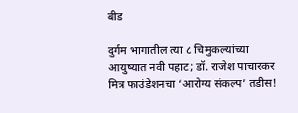बीड

दुर्गम भागातील त्या ८ चिमुकल्यांच्या आयुष्यात नवी पहाट; डॉ. राजेश पाचारकर मित्र फाउंडेशनचा ‘आरोग्य संकल्प’ तडीस!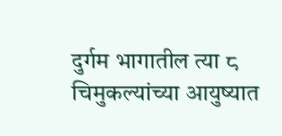दुर्गम भागातील त्या ८ चिमुकल्यांच्या आयुष्यात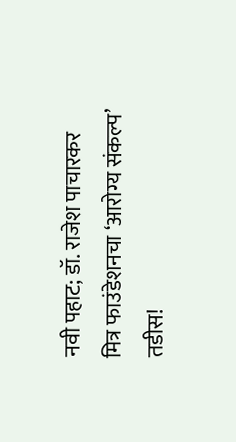नवी पहाट; डॉ. राजेश पाचारकर मित्र फाउंडेशनचा ‘आरोग्य संकल्प’ तडीस!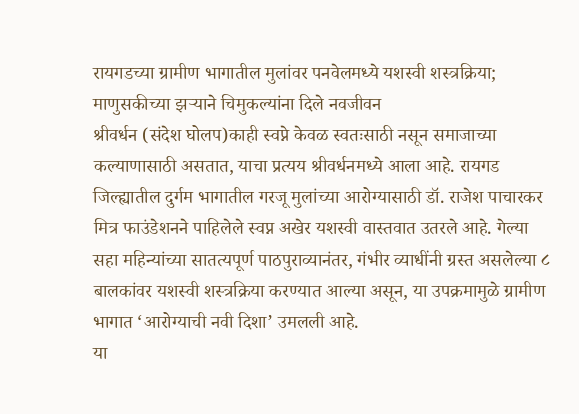रायगडच्या ग्रामीण भागातील मुलांवर पनवेलमध्ये यशस्वी शस्त्रक्रिया; माणुसकीच्या झऱ्याने चिमुकल्यांना दिले नवजीवन
श्रीवर्धन (संदेश घोलप)काही स्वप्ने केवळ स्वतःसाठी नसून समाजाच्या कल्याणासाठी असतात, याचा प्रत्यय श्रीवर्धनमध्ये आला आहे. रायगड जिल्ह्यातील दुर्गम भागातील गरजू मुलांच्या आरोग्यासाठी डॉ. राजेश पाचारकर मित्र फाउंडेशनने पाहिलेले स्वप्न अखेर यशस्वी वास्तवात उतरले आहे. गेल्या सहा महिन्यांच्या सातत्यपूर्ण पाठपुराव्यानंतर, गंभीर व्याधींनी ग्रस्त असलेल्या ८ बालकांवर यशस्वी शस्त्रक्रिया करण्यात आल्या असून, या उपक्रमामुळे ग्रामीण भागात ‘आरोग्याची नवी दिशा’ उमलली आहे.
या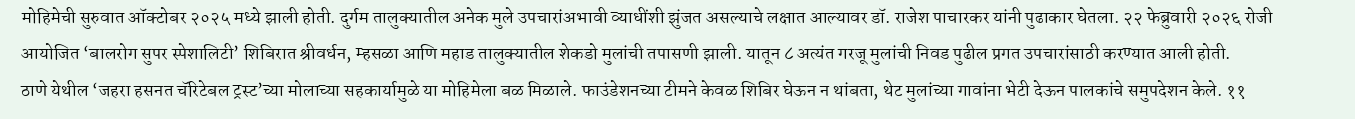मोहिमेची सुरुवात ऑक्टोबर २०२५ मध्ये झाली होती. दुर्गम तालुक्यातील अनेक मुले उपचारांअभावी व्याधींशी झुंजत असल्याचे लक्षात आल्यावर डॉ. राजेश पाचारकर यांनी पुढाकार घेतला. २२ फेब्रुवारी २०२६ रोजी आयोजित ‘बालरोग सुपर स्पेशालिटी’ शिबिरात श्रीवर्धन, म्हसळा आणि महाड तालुक्यातील शेकडो मुलांची तपासणी झाली. यातून ८ अत्यंत गरजू मुलांची निवड पुढील प्रगत उपचारांसाठी करण्यात आली होती.
ठाणे येथील ‘जहरा हसनत चॅरिटेबल ट्रस्ट’च्या मोलाच्या सहकार्यामुळे या मोहिमेला बळ मिळाले. फाउंडेशनच्या टीमने केवळ शिबिर घेऊन न थांबता, थेट मुलांच्या गावांना भेटी देऊन पालकांचे समुपदेशन केले. ११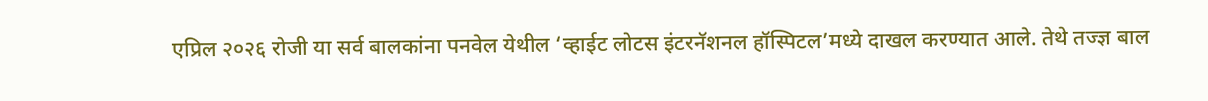एप्रिल २०२६ रोजी या सर्व बालकांना पनवेल येथील ‘व्हाईट लोटस इंटरनॅशनल हॉस्पिटल’मध्ये दाखल करण्यात आले. तेथे तज्ज्ञ बाल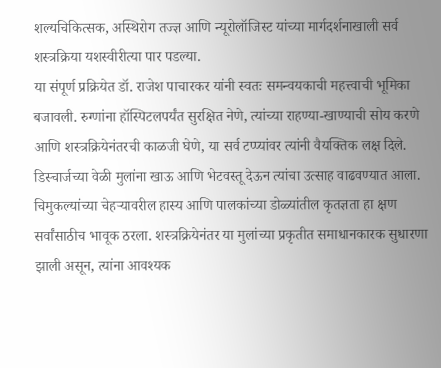शल्यचिकित्सक, अस्थिरोग तज्ज्ञ आणि न्यूरोलॉजिस्ट यांच्या मार्गदर्शनाखाली सर्व शस्त्रक्रिया यशस्वीरीत्या पार पडल्या.
या संपूर्ण प्रक्रियेत डॉ. राजेश पाचारकर यांनी स्वतः समन्वयकाची महत्त्वाची भूमिका बजावली. रुग्णांना हॉस्पिटलपर्यंत सुरक्षित नेणे, त्यांच्या राहण्या-खाण्याची सोय करणे आणि शस्त्रक्रियेनंतरची काळजी घेणे, या सर्व टप्प्यांवर त्यांनी वैयक्तिक लक्ष दिले. डिस्चार्जच्या वेळी मुलांना खाऊ आणि भेटवस्तू देऊन त्यांचा उत्साह वाढवण्यात आला. चिमुकल्यांच्या चेहऱ्यावरील हास्य आणि पालकांच्या डोळ्यांतील कृतज्ञता हा क्षण सर्वांसाठीच भावूक ठरला. शस्त्रक्रियेनंतर या मुलांच्या प्रकृतीत समाधानकारक सुधारणा झाली असून, त्यांना आवश्यक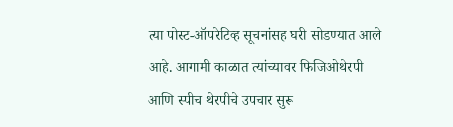त्या पोस्ट-ऑपरेटिव्ह सूचनांसह घरी सोडण्यात आले आहे. आगामी काळात त्यांच्यावर फिजिओथेरपी आणि स्पीच थेरपीचे उपचार सुरू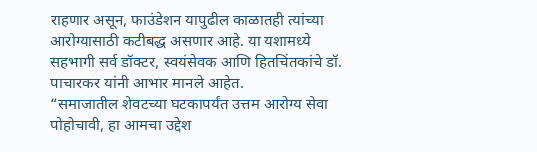राहणार असून, फाउंडेशन यापुढील काळातही त्यांच्या आरोग्यासाठी कटीबद्ध असणार आहे. या यशामध्ये सहभागी सर्व डॉक्टर, स्वयंसेवक आणि हितचिंतकांचे डॉ. पाचारकर यांनी आभार मानले आहेत.
“समाजातील शेवटच्या घटकापर्यंत उत्तम आरोग्य सेवा पोहोचावी, हा आमचा उद्देश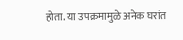होता. या उपक्रमामुळे अनेक घरांत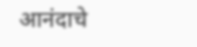आनंदाचे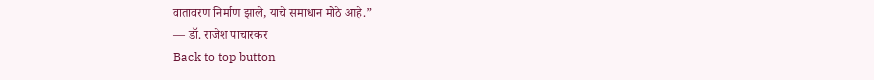वातावरण निर्माण झाले, याचे समाधान मोठे आहे.”
— डॉ. राजेश पाचारकर
Back to top button